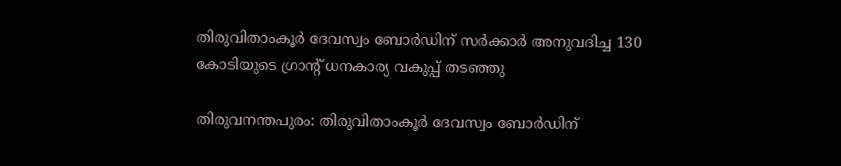തിരുവിതാംകൂർ ദേവസ്വം ബോർഡിന് സർക്കാർ അനുവദിച്ച 130 കോടിയുടെ ഗ്രാന്റ് ധനകാര്യ വകുപ്പ് തടഞ്ഞു

തിരുവനന്തപുരം: തിരുവിതാംകൂർ ദേവസ്വം ബോർഡിന്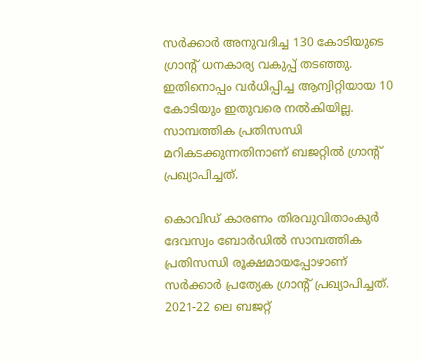സർക്കാർ അനുവദിച്ച 130 കോടിയുടെ ഗ്രാന്റ് ധനകാര്യ വകുപ്പ് തടഞ്ഞു. ഇതിനൊപ്പം വർധിപ്പിച്ച ആന്വിറ്റിയായ 10 കോടിയും ഇതുവരെ നൽകിയില്ല. സാമ്പത്തിക പ്രതിസന്ധി മറികടക്കുന്നതിനാണ് ബജറ്റിൽ ഗ്രാന്റ് പ്രഖ്യാപിച്ചത്.

കൊവിഡ് കാരണം തിരവുവിതാംകുർ ദേവസ്വം ബോർഡിൽ സാമ്പത്തിക പ്രതിസന്ധി രൂക്ഷമായപ്പോഴാണ് സർക്കാർ പ്രത്യേക ഗ്രാന്റ് പ്രഖ്യാപിച്ചത്. 2021-22 ലെ ബജറ്റ്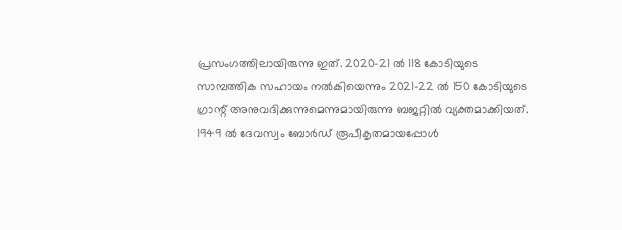പ്രസംഗത്തിലായിരുന്നു ഇത്. 2020-21 ൽ 118 കോടിയുടെ സാമ്പത്തിക സഹായം നൽകിയെന്നും 2021-22 ൽ 150 കോടിയുടെ ഗ്രാന്റ് അനുവദിക്കുന്നുമെന്നുമായിരുന്നു ബജറ്റിൽ വ്യക്തമാക്കിയത്. 1949 ൽ ദേവസ്വം ബോർഡ് രൂപീകൃതമായപ്പോൾ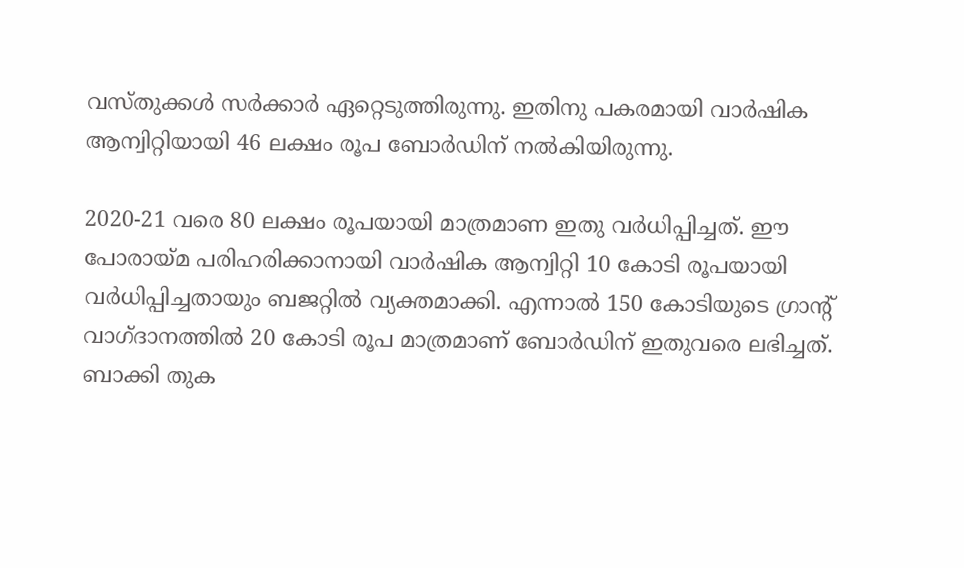വസ്തുക്കൾ സർക്കാർ ഏറ്റെടുത്തിരുന്നു. ഇതിനു പകരമായി വാർഷിക ആന്വിറ്റിയായി 46 ലക്ഷം രൂപ ബോർഡിന് നൽകിയിരുന്നു.

2020-21 വരെ 80 ലക്ഷം രൂപയായി മാത്രമാണ ഇതു വർധിപ്പിച്ചത്. ഈ പോരായ്മ പരിഹരിക്കാനായി വാർഷിക ആന്വിറ്റി 10 കോടി രൂപയായി വർധിപ്പിച്ചതായും ബജറ്റിൽ വ്യക്തമാക്കി. എന്നാൽ 150 കോടിയുടെ ഗ്രാന്റ് വാഗ്ദാനത്തിൽ 20 കോടി രൂപ മാത്രമാണ് ബോർഡിന് ഇതുവരെ ലഭിച്ചത്. ബാക്കി തുക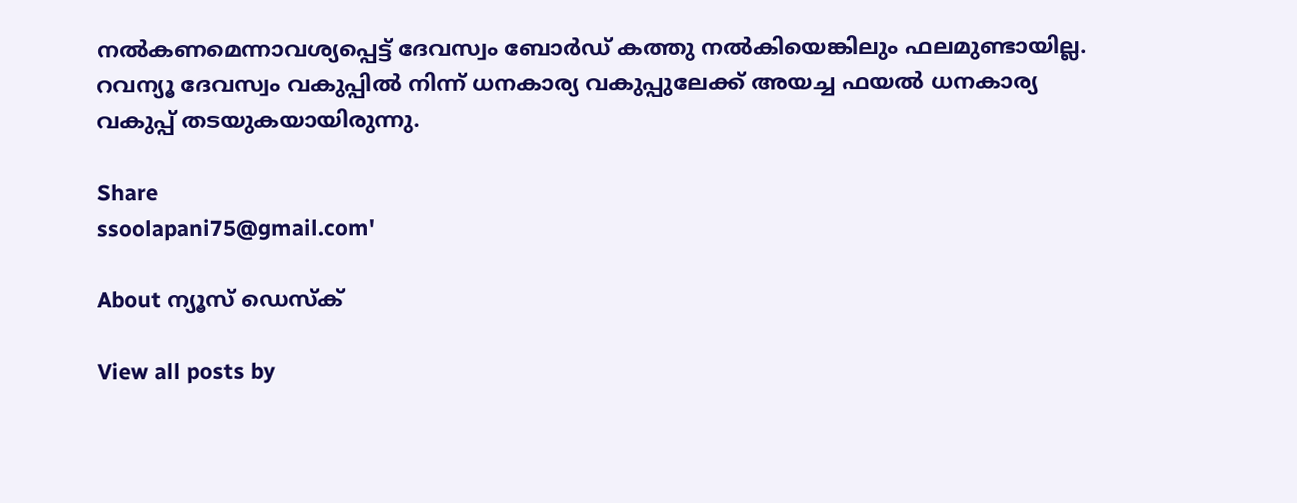നൽകണമെന്നാവശ്യപ്പെട്ട് ദേവസ്വം ബോർഡ് കത്തു നൽകിയെങ്കിലും ഫലമുണ്ടായില്ല. റവന്യൂ ദേവസ്വം വകുപ്പിൽ നിന്ന് ധനകാര്യ വകുപ്പുലേക്ക് അയച്ച ഫയൽ ധനകാര്യ വകുപ്പ് തടയുകയായിരുന്നു.

Share
ssoolapani75@gmail.com'

About ന്യൂസ് ഡെസ്ക്

View all posts by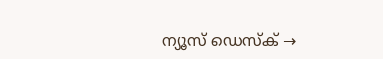ന്യൂസ് ഡെസ്ക് →